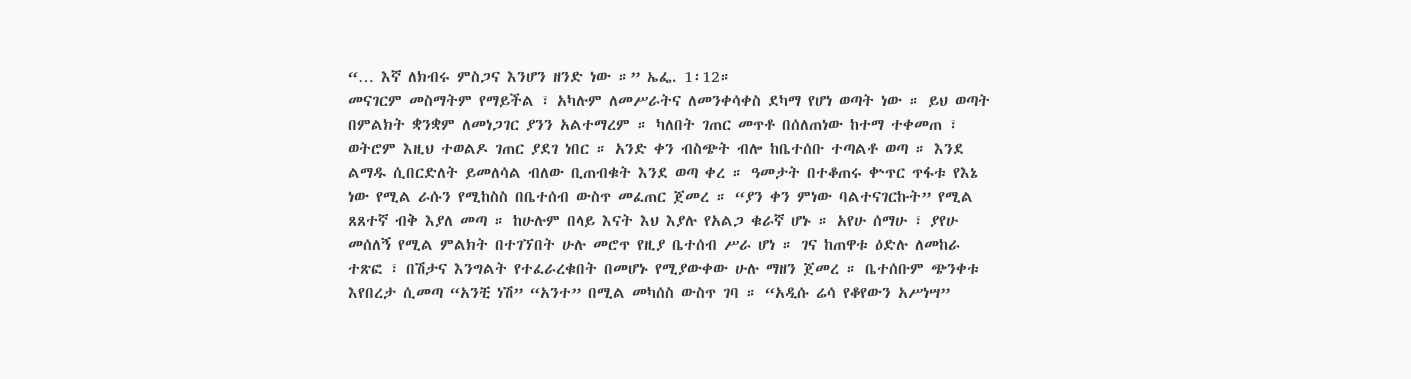“… እኛ ለክብሩ ምስጋና እንሆን ዘንድ ነው ።” ኤፌ. 1፡12።
መናገርም መስማትም የማይችል ፣ አካሉም ለመሥራትና ለመንቀሳቀስ ደካማ የሆነ ወጣት ነው ። ይህ ወጣት በምልክት ቋንቋም ለመነጋገር ያንን አልተማረም ። ካለበት ገጠር መጥቶ በሰለጠነው ከተማ ተቀመጠ ፣ ወትሮም እዚህ ተወልዶ ገጠር ያደገ ነበር ። አንድ ቀን ብስጭት ብሎ ከቤተሰቡ ተጣልቶ ወጣ ። እንደ ልማዱ ሲበርድለት ይመለሳል ብለው ቢጠብቁት እንደ ወጣ ቀረ ። ዓመታት በተቆጠሩ ቍጥር ጥፋቱ የእኔ ነው የሚል ራሱን የሚከስስ በቤተሰብ ውስጥ መፈጠር ጀመረ ። “ያን ቀን ምነው ባልተናገርኩት” የሚል ጸጸተኛ ብቅ እያለ መጣ ። ከሁሉም በላይ እናት እህ እያሉ የአልጋ ቁራኛ ሆኑ ። አየሁ ሰማሁ ፣ ያየሁ መሰለኝ የሚል ምልክት በተገኘበት ሁሉ መሮጥ የዚያ ቤተሰብ ሥራ ሆነ ። ገና ከጠዋቱ ዕድሉ ለመከራ ተጽፎ ፣ በሽታና እንግልት የተፈራረቁበት በመሆኑ የሚያውቀው ሁሉ ማዘን ጀመረ ። ቤተሰቡም ጭንቀቱ እየበረታ ሲመጣ “አንቺ ነሽ” “አንተ” በሚል መካሰስ ውስጥ ገባ ። “አዲሱ ሬሳ የቆየውን አሥነሣ”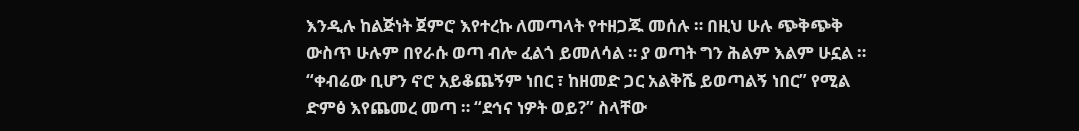እንዲሉ ከልጅነት ጀምሮ እየተረኩ ለመጣላት የተዘጋጁ መሰሉ ። በዚህ ሁሉ ጭቅጭቅ ውስጥ ሁሉም በየራሱ ወጣ ብሎ ፈልጎ ይመለሳል ። ያ ወጣት ግን ሕልም እልም ሁኗል ። “ቀብሬው ቢሆን ኖሮ አይቆጨኝም ነበር ፣ ከዘመድ ጋር አልቅሼ ይወጣልኝ ነበር” የሚል ድምፅ እየጨመረ መጣ ። “ደኅና ነዎት ወይ?” ስላቸው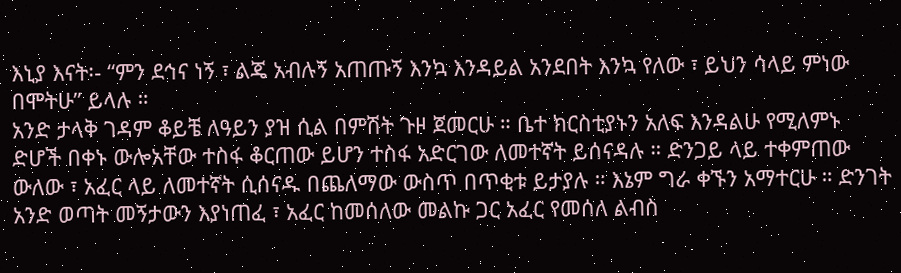እኒያ እናት፡- “ምን ደኅና ነኝ ፣ ልጄ አብሉኝ አጠጡኝ እንኳ እንዳይል አንደበት እንኳ የለው ፣ ይህን ሳላይ ምነው በሞትሁ” ይላሉ ።
አንድ ታላቅ ገዳም ቆይቼ ለዓይን ያዝ ሲል በምሽት ጉዞ ጀመርሁ ። ቤተ ክርስቲያኑን አለፍ እንዳልሁ የሚለምኑ ድሆች በቀኑ ውሎአቸው ተስፋ ቆርጠው ይሆን ተስፋ አድርገው ለመተኛት ይሰናዳሉ ። ድንጋይ ላይ ተቀምጠው ውለው ፣ አፈር ላይ ለመተኛት ሲሰናዱ በጨለማው ውስጥ በጥቂቱ ይታያሉ ። እኔም ግራ ቀኙን አማተርሁ ። ድንገት አንድ ወጣት መኝታውን እያነጠፈ ፣ አፈር ከመሰለው መልኩ ጋር አፈር የመሰለ ልብስ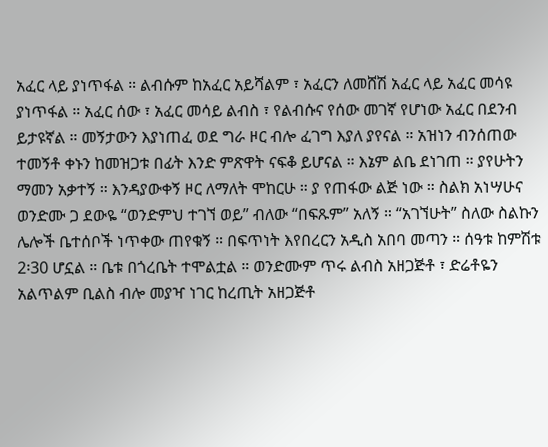አፈር ላይ ያነጥፋል ። ልብሱም ከአፈር አይሻልም ፣ አፈርን ለመሸሽ አፈር ላይ አፈር መሳዩ ያነጥፋል ። አፈር ሰው ፣ አፈር መሳይ ልብስ ፣ የልብሱና የሰው መገኛ የሆነው አፈር በደንብ ይታዩኛል ። መኝታውን እያነጠፈ ወደ ግራ ዞር ብሎ ፈገግ እያለ ያየናል ። አዝነን ብንሰጠው ተመኝቶ ቀኑን ከመዝጋቱ በፊት እንድ ምጽዋት ናፍቆ ይሆናል ። እኔም ልቤ ደነገጠ ። ያየሁትን ማመን አቃተኝ ። እንዳያውቀኝ ዞር ለማለት ሞከርሁ ። ያ የጠፋው ልጅ ነው ። ስልክ አነሣሁና ወንድሙ ጋ ደውዬ “ወንድምህ ተገኘ ወይ” ብለው “በፍጹም” አለኝ ። “አገኘሁት” ስለው ስልኩን ሌሎች ቤተሰቦች ነጥቀው ጠየቁኝ ። በፍጥነት እየበረርን አዲስ አበባ መጣን ። ሰዓቱ ከምሽቱ 2፡30 ሆኗል ። ቤቱ በጎረቤት ተሞልቷል ። ወንድሙም ጥሩ ልብስ አዘጋጅቶ ፣ ድሬቶዬን አልጥልም ቢልስ ብሎ መያዣ ነገር ከረጢት አዘጋጅቶ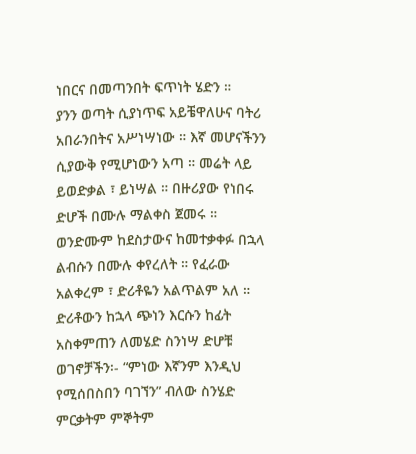ነበርና በመጣንበት ፍጥነት ሄድን ።
ያንን ወጣት ሲያነጥፍ አይቼዋለሁና ባትሪ አበራንበትና አሥነሣነው ። እኛ መሆናችንን ሲያውቅ የሚሆነውን አጣ ። መሬት ላይ ይወድቃል ፣ ይነሣል ። በዙሪያው የነበሩ ድሆች በሙሉ ማልቀስ ጀመሩ ። ወንድሙም ከደስታውና ከመተቃቀፉ በኋላ ልብሱን በሙሉ ቀየረለት ። የፈራው አልቀረም ፣ ድሪቶዬን አልጥልም አለ ። ድሪቶውን ከኋላ ጭነን እርሱን ከፊት አስቀምጠን ለመሄድ ስንነሣ ድሆቹ ወገኖቻችን፡- “ምነው እኛንም እንዲህ የሚሰበስበን ባገኘን” ብለው ስንሄድ ምርቃትም ምኞትም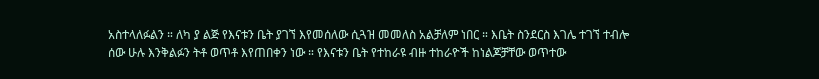አስተላለፉልን ። ለካ ያ ልጅ የእናቱን ቤት ያገኘ እየመሰለው ሲጓዝ መመለስ አልቻለም ነበር ። እቤት ስንደርስ እገሌ ተገኘ ተብሎ ሰው ሁሉ እንቅልፉን ትቶ ወጥቶ እየጠበቀን ነው ። የእናቱን ቤት የተከራዩ ብዙ ተከራዮች ከነልጆቻቸው ወጥተው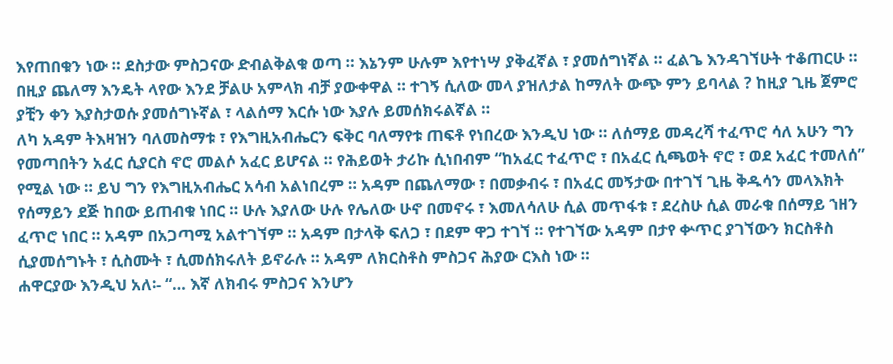እየጠበቁን ነው ። ደስታው ምስጋናው ድብልቅልቁ ወጣ ። እኔንም ሁሉም እየተነሣ ያቅፈኛል ፣ ያመሰግነኛል ። ፈልጌ እንዳገኘሁት ተቆጠርሁ ። በዚያ ጨለማ እንዴት ላየው እንደ ቻልሁ አምላክ ብቻ ያውቀዋል ። ተገኝ ሲለው መላ ያዝለታል ከማለት ውጭ ምን ይባላል ? ከዚያ ጊዜ ጀምሮ ያቺን ቀን እያስታወሱ ያመሰግኑኛል ፣ ላልሰማ እርሱ ነው እያሉ ይመሰክሩልኛል ።
ለካ አዳም ትእዛዝን ባለመስማቱ ፣ የእግዚአብሔርን ፍቅር ባለማየቱ ጠፍቶ የነበረው እንዲህ ነው ። ለሰማይ መዳረሻ ተፈጥሮ ሳለ አሁን ግን የመጣበትን አፈር ሲያርስ ኖሮ መልሶ አፈር ይሆናል ። የሕይወት ታሪኩ ሲነበብም “ከአፈር ተፈጥሮ ፣ በአፈር ሲጫወት ኖሮ ፣ ወደ አፈር ተመለሰ” የሚል ነው ። ይህ ግን የእግዚአብሔር አሳብ አልነበረም ። አዳም በጨለማው ፣ በመቃብሩ ፣ በአፈር መኝታው በተገኘ ጊዜ ቅዱሳን መላእክት የሰማይን ደጅ ከበው ይጠብቁ ነበር ። ሁሉ እያለው ሁሉ የሌለው ሁኖ በመኖሩ ፣ እመለሳለሁ ሲል መጥፋቱ ፣ ደረስሁ ሲል መራቁ በሰማይ ኀዘን ፈጥሮ ነበር ። አዳም በአጋጣሚ አልተገኘም ። አዳም በታላቅ ፍለጋ ፣ በደም ዋጋ ተገኘ ። የተገኘው አዳም በታየ ቍጥር ያገኘውን ክርስቶስ ሲያመሰግኑት ፣ ሲስሙት ፣ ሲመሰክሩለት ይኖራሉ ። አዳም ለክርስቶስ ምስጋና ሕያው ርእስ ነው ።
ሐዋርያው እንዲህ አለ፡- “… እኛ ለክብሩ ምስጋና እንሆን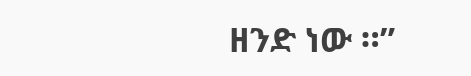ዘንድ ነው ።”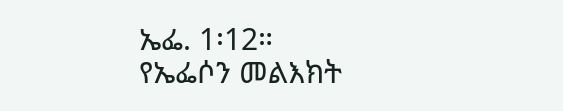ኤፌ. 1፡12።
የኤፌሶን መልእክት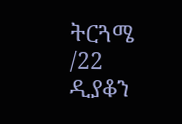ትርጓሜ /22
ዲያቆን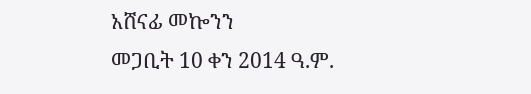አሸናፊ መኰንን
መጋቢት 10 ቀን 2014 ዓ.ም.